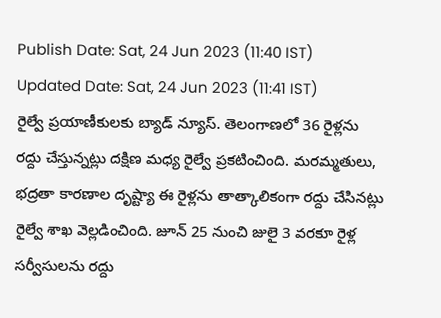Publish Date: Sat, 24 Jun 2023 (11:40 IST)
Updated Date: Sat, 24 Jun 2023 (11:41 IST)
రైల్వే ప్రయాణీకులకు బ్యాడ్ న్యూస్. తెలంగాణలో 36 రైళ్లను రద్దు చేస్తున్నట్లు దక్షిణ మధ్య రైల్వే ప్రకటించింది. మరమ్మతులు, భద్రతా కారణాల దృష్ట్యా ఈ రైళ్లను తాత్కాలికంగా రద్దు చేసినట్లు రైల్వే శాఖ వెల్లడించింది. జూన్ 25 నుంచి జులై 3 వరకూ రైళ్ల సర్వీసులను రద్దు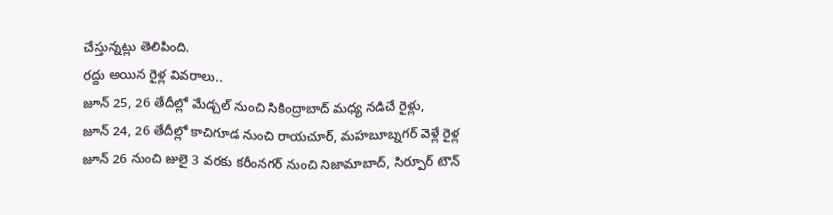చేస్తున్నట్లు తెలిపింది.
రద్దు అయిన రైళ్ల వివరాలు..
జూన్ 25, 26 తేదీల్లో మేడ్చల్ నుంచి సికింద్రాబాద్ మధ్య నడిచే రైళ్లు,
జూన్ 24, 26 తేదీల్లో కాచిగూడ నుంచి రాయచూర్, మహబూబ్నగర్ వెళ్లే రైళ్ల
జూన్ 26 నుంచి జులై 3 వరకు కరీంనగర్ నుంచి నిజామాబాద్, సిర్పూర్ టౌన్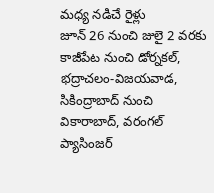మధ్య నడిచే రైళ్లు
జూన్ 26 నుంచి జులై 2 వరకు కాజీపేట నుంచి డోర్నకల్, భద్రాచలం-విజయవాడ, సికింద్రాబాద్ నుంచి వికారాబాద్, వరంగల్ ప్యాసింజర్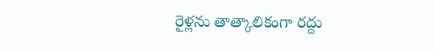రైళ్లను తాత్కాలికంగా రద్దు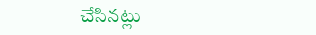చేసినట్లు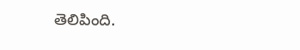తెలిపింది.